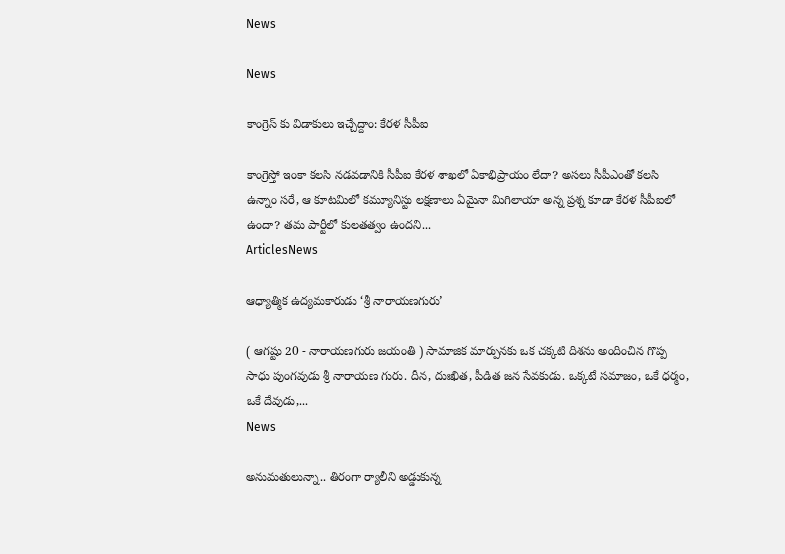News

News

కాంగ్రెస్ కు విడాకులు ఇచ్చేద్దాం: కేరళ సీపీఐ

కాంగ్రెస్తో ఇంకా కలసి నడవడానికి సీపీఐ కేరళ శాఖలో ఏకాభిప్రాయం లేదా? అసలు సీపీఎంతో కలసి ఉన్నాం సరే, ఆ కూటమిలో కమ్యూనిస్టు లక్షణాలు ఏమైనా మిగిలాయా అన్న ప్రశ్న కూడా కేరళ సీపీఐలో ఉందా? తమ పార్టీలో కులతత్వం ఉందని...
ArticlesNews

ఆధ్యాత్మిక ఉద్యమకారుడు ‘శ్రీ నారాయణగురు’

( ఆగష్టు 20 - నారాయణగురు జయంతి ) సామాజిక మార్పునకు ఒక చక్కటి దిశను అందించిన గొప్ప సాధు పుంగవుడు శ్రీ నారాయణ గురు. దీన, దుఃఖిత, పీడిత జన సేవకుడు. ఒక్కటే సమాజం, ఒకే ధర్మం, ఒకే దేవుడు,...
News

అనుమతులున్నా.. తిరంగా ర్యాలీని అడ్డుకున్న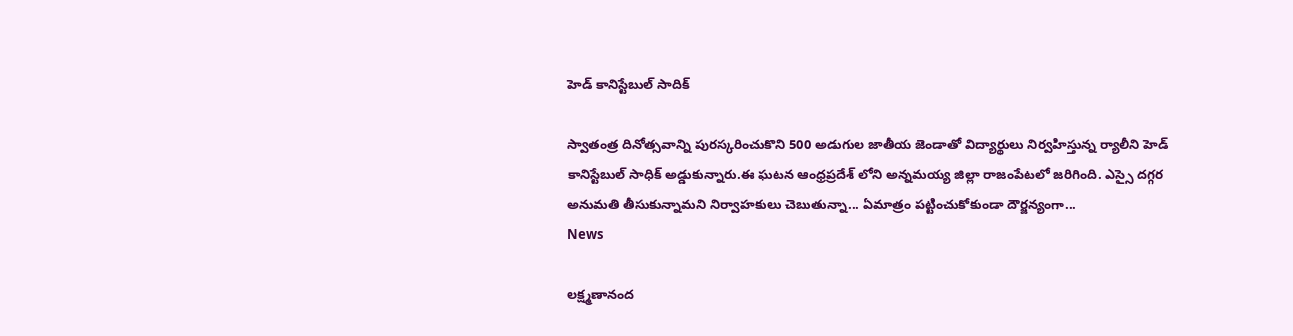హెడ్ కానిస్టేబుల్ సాదిక్

స్వాతంత్ర దినోత్సవాన్ని పురస్కరించుకొని 500 అడుగుల జాతీయ జెండాతో విద్యార్థులు నిర్వహిస్తున్న ర్యాలీని హెడ్ కానిస్టేబుల్ సాధిక్ అడ్డుకున్నారు.ఈ ఘటన ఆంధ్రప్రదేశ్ లోని అన్నమయ్య జిల్లా రాజంపేటలో జరిగింది. ఎస్సై దగ్గర అనుమతి తీసుకున్నామని నిర్వాహకులు చెబుతున్నా... ఏమాత్రం పట్టించుకోకుండా దౌర్జన్యంగా...
News

లక్ష్మణానంద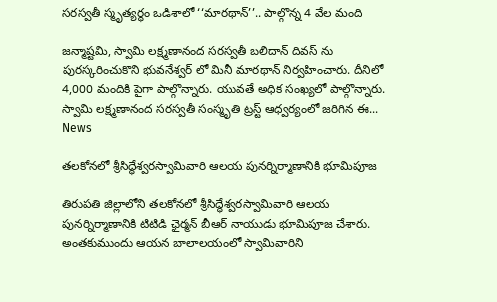సరస్వతీ స్మృత్యర్థం ఒడిశాలో ‘‘మారథాన్’’.. పాల్గొన్న 4 వేల మంది

జన్మాష్టమి, స్వామి లక్ష్మణానంద సరస్వతీ బలిదాన్ దివస్ ను పురస్కరించుకొని భువనేశ్వర్ లో మినీ మారథాన్ నిర్వహించారు. దీనిలో 4,000 మందికి పైగా పాల్గొన్నారు. యువతే అధిక సంఖ్యలో పాల్గొన్నారు. స్వామి లక్ష్మణానంద సరస్వతీ సంస్మృతి ట్రస్ట్ ఆధ్వర్యంలో జరిగిన ఈ...
News

తలకోన‌లో శ్రీసిద్ధేశ్వరస్వామివారి ఆలయ పునర్నిర్మాణానికి భూమిపూజ

తిరుపతి జిల్లాలోని తలకోన‌లో శ్రీసిద్ధేశ్వరస్వామివారి ఆలయ పునర్నిర్మాణానికి టిటిడి ఛైర్మన్ బీఆర్ నాయుడు భూమిపూజ చేశారు. అంతకుముందు ఆయన బాలాలయంలో స్వామివారిని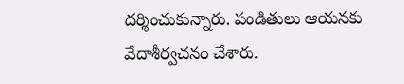దర్శించుకున్నారు. పండితులు ఆయనకు వేదాశీర్వచనం చేశారు.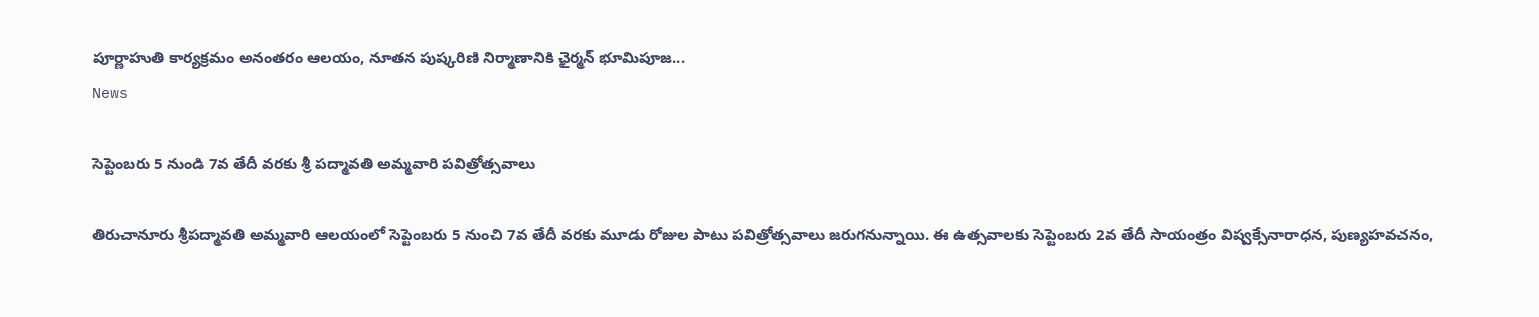పూర్ణాహుతి కార్యక్రమం అనంతరం ఆలయం, నూతన పుష్కరిణి నిర్మాణానికి ఛైర్మన్‌ భూమిపూజ...
News

సెప్టెంబరు 5 నుండి 7వ తేదీ వరకు శ్రీ పద్మావతి అమ్మవారి పవిత్రోత్సవాలు

తిరుచానూరు శ్రీపద్మావతి అమ్మవారి ఆలయంలో సెప్టెంబరు 5 నుంచి 7వ తేదీ వరకు మూడు రోజుల పాటు పవిత్రోత్సవాలు జరుగనున్నాయి. ఈ ఉత్సవాలకు సెప్టెంబరు 2వ తేదీ సాయంత్రం విష్వక్సేనారాధన, పుణ్యహవచనం,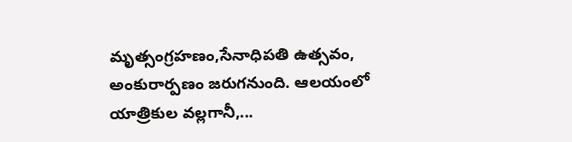మృత్సంగ్ర‌హణం,సేనాధిపతి ఉత్సవం, అంకురార్పణం జరుగనుంది. ఆల‌యంలో యాత్రికుల వల్లగానీ,...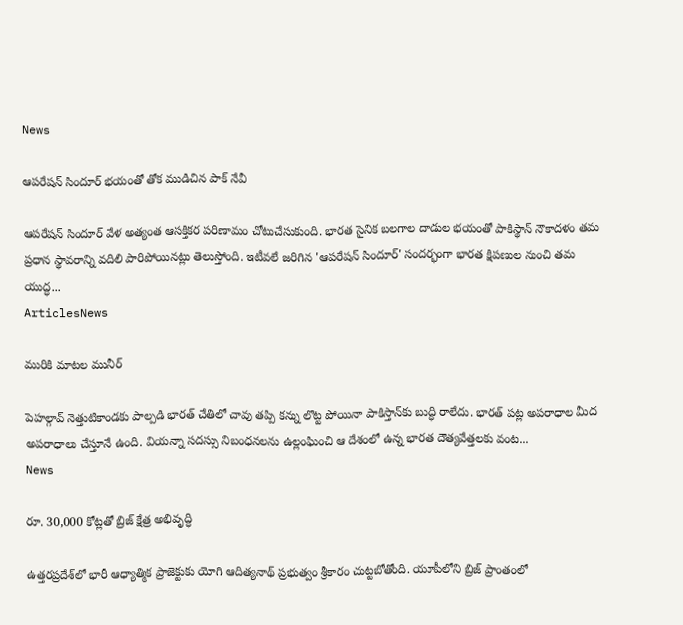News

ఆపరేషన్ సిందూర్ భయంతో తోక ముడిచిన పాక్ నేవీ

ఆపరేషన్ సిందూర్ వేళ అత్యంత ఆసక్తికర పరిణామం చోటుచేసుకుంది. భారత సైనిక బలగాల దాడుల భయంతో పాకిస్థాన్ నౌకాదళం తమ ప్రధాన స్థావరాన్ని వదిలి పారిపోయినట్లు తెలుస్తోంది. ఇటీవలే జరిగిన 'ఆపరేషన్ సిందూర్' సందర్భంగా భారత క్షిపణుల నుంచి తమ యుద్ధ...
ArticlesNews

మురికి మాటల మునీర్‌

పెహల్గావ్‌ ‌నెత్తుటికాండకు పాల్పడి భారత్‌ ‌చేతిలో చావు తప్పి కన్ను లొట్ట పోయినా పాకిస్తాన్‌కు బుద్ధి రాలేదు. భారత్‌ ‌పట్ల అపరాధాల మీద అపరాధాలు చేస్తూనే ఉంది. వియన్నా సదస్సు నిబంధనలను ఉల్లంఘించి ఆ దేశంలో ఉన్న భారత దౌత్యవేత్తలకు వంట...
News

రూ. 30,000 కోట్లతో బ్రిజ్‌ క్షేత్ర అభివృద్ధి

ఉత్తరప్రదేశ్‌లో భారీ ఆధ్యాత్మిక ప్రాజెక్టుకు యోగి ఆదిత్యనాథ్‌ ప్రభుత్వం శ్రీకారం చుట్టబోతోంది. యూపీలోని బ్రిజ్‌ ప్రాంతంలో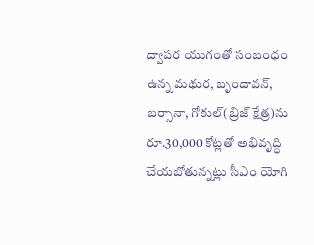ద్వాపర యుగంతో సంబంధం ఉన్న మథుర, బృందావన్, బర్సానా, గోకుల్‌(బ్రిజ్‌ క్షేత్ర)ను రూ.30,000 కోట్లతో అభివృద్ధి చేయబోతున్నట్లు సీఎం యోగి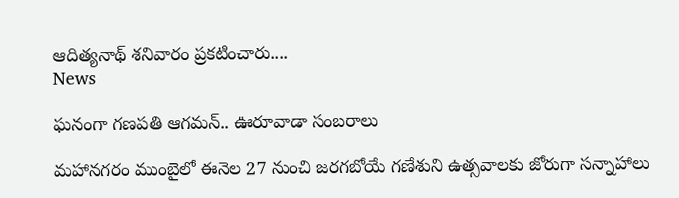ఆదిత్యనాథ్‌ శనివారం ప్రకటించారు....
News

ఘనంగా గణపతి ఆగమన్‌.. ఊరూవాడా సంబరాలు

మహానగరం ముంబైలో ఈనెల 27 నుంచి జరగబోయే గణేశుని ఉత్సవాలకు జోరుగా సన్నాహాలు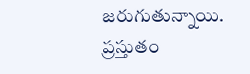జరుగుతున్నాయి. ప్రస్తుతం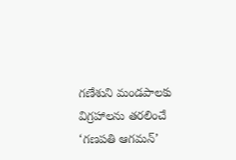గణేశుని మండపాలకు విగ్రహాలను తరలించే ‘గణపతి ఆగమన్‌’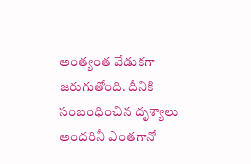అంత్యంత వేడుకగా జరుగుతోంది. దీనికి సంబంధించిన దృశ్యాలు అందరినీ ఎంతగానో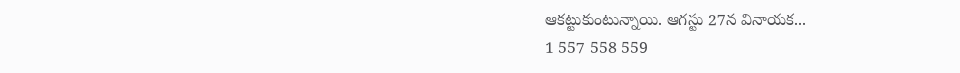ఆకట్టుకుంటున్నాయి. ఆగస్టు 27న వినాయక...
1 557 558 559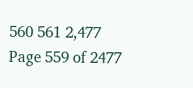560 561 2,477
Page 559 of 2477